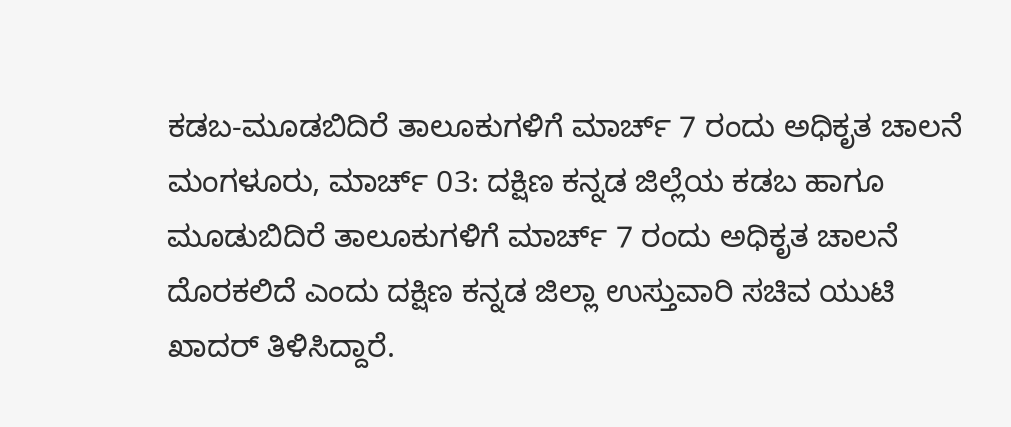ಕಡಬ-ಮೂಡಬಿದಿರೆ ತಾಲೂಕುಗಳಿಗೆ ಮಾರ್ಚ್ 7 ರಂದು ಅಧಿಕೃತ ಚಾಲನೆ
ಮಂಗಳೂರು, ಮಾರ್ಚ್ 03: ದಕ್ಷಿಣ ಕನ್ನಡ ಜಿಲ್ಲೆಯ ಕಡಬ ಹಾಗೂ ಮೂಡುಬಿದಿರೆ ತಾಲೂಕುಗಳಿಗೆ ಮಾರ್ಚ್ 7 ರಂದು ಅಧಿಕೃತ ಚಾಲನೆ ದೊರಕಲಿದೆ ಎಂದು ದಕ್ಷಿಣ ಕನ್ನಡ ಜಿಲ್ಲಾ ಉಸ್ತುವಾರಿ ಸಚಿವ ಯುಟಿ ಖಾದರ್ ತಿಳಿಸಿದ್ದಾರೆ.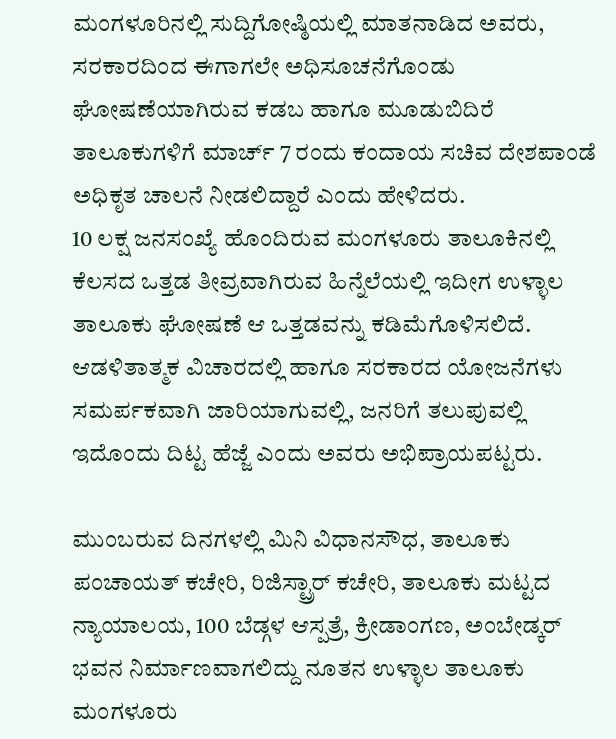ಮಂಗಳೂರಿನಲ್ಲಿ ಸುದ್ದಿಗೋಷ್ಠಿಯಲ್ಲಿ ಮಾತನಾಡಿದ ಅವರು, ಸರಕಾರದಿಂದ ಈಗಾಗಲೇ ಅಧಿಸೂಚನೆಗೊಂಡು ಘೋಷಣೆಯಾಗಿರುವ ಕಡಬ ಹಾಗೂ ಮೂಡುಬಿದಿರೆ ತಾಲೂಕುಗಳಿಗೆ ಮಾರ್ಚ್ 7 ರಂದು ಕಂದಾಯ ಸಚಿವ ದೇಶಪಾಂಡೆ ಅಧಿಕೃತ ಚಾಲನೆ ನೀಡಲಿದ್ದಾರೆ ಎಂದು ಹೇಳಿದರು.
10 ಲಕ್ಷ ಜನಸಂಖ್ಯೆ ಹೊಂದಿರುವ ಮಂಗಳೂರು ತಾಲೂಕಿನಲ್ಲಿ ಕೆಲಸದ ಒತ್ತಡ ತೀವ್ರವಾಗಿರುವ ಹಿನ್ನೆಲೆಯಲ್ಲಿ ಇದೀಗ ಉಳ್ಳಾಲ ತಾಲೂಕು ಘೋಷಣೆ ಆ ಒತ್ತಡವನ್ನು ಕಡಿಮೆಗೊಳಿಸಲಿದೆ. ಆಡಳಿತಾತ್ಮಕ ವಿಚಾರದಲ್ಲಿ ಹಾಗೂ ಸರಕಾರದ ಯೋಜನೆಗಳು ಸಮರ್ಪಕವಾಗಿ ಜಾರಿಯಾಗುವಲ್ಲಿ, ಜನರಿಗೆ ತಲುಪುವಲ್ಲಿ ಇದೊಂದು ದಿಟ್ಟ ಹೆಜ್ಜೆ ಎಂದು ಅವರು ಅಭಿಪ್ರಾಯಪಟ್ಟರು.

ಮುಂಬರುವ ದಿನಗಳಲ್ಲಿ ಮಿನಿ ವಿಧಾನಸೌಧ, ತಾಲೂಕು ಪಂಚಾಯತ್ ಕಚೇರಿ, ರಿಜಿಸ್ಟ್ರಾರ್ ಕಚೇರಿ, ತಾಲೂಕು ಮಟ್ಟದ ನ್ಯಾಯಾಲಯ, 100 ಬೆಡ್ಗಳ ಆಸ್ಪತ್ರೆ, ಕ್ರೀಡಾಂಗಣ, ಅಂಬೇಡ್ಕರ್ ಭವನ ನಿರ್ಮಾಣವಾಗಲಿದ್ದು ನೂತನ ಉಳ್ಳಾಲ ತಾಲೂಕು ಮಂಗಳೂರು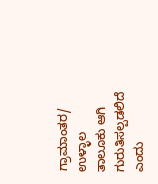ಗ್ರಾಮಾಂತರ/ ಉಳ್ಳಾಲ ತಾಲೂಕು ಆಗಿ ಗುರುತಿಸಲ್ಪಡಲಿದೆ ಎಂದು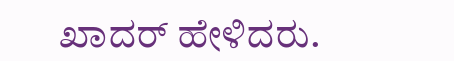ಖಾದರ್ ಹೇಳಿದರು.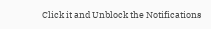Click it and Unblock the Notifications